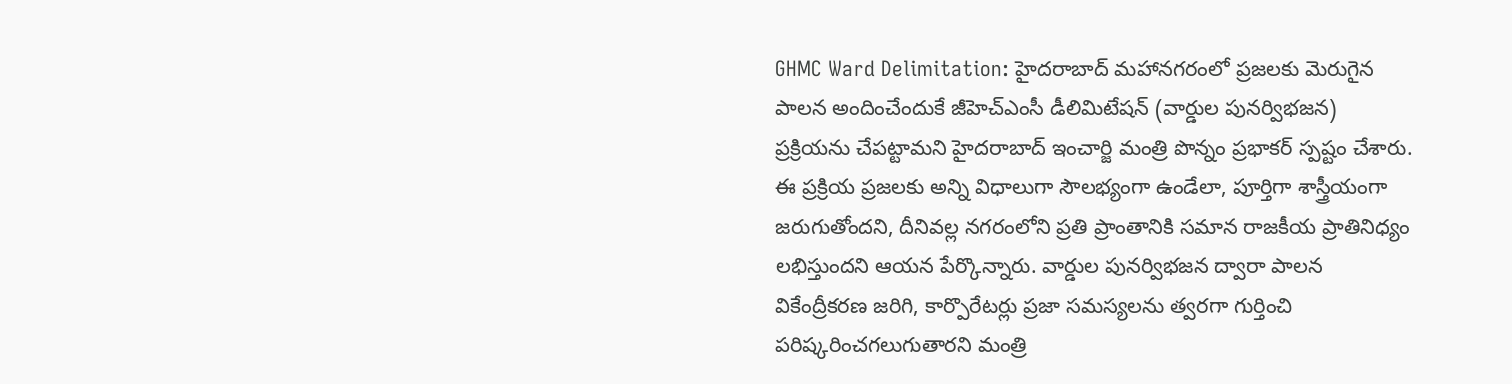GHMC Ward Delimitation: హైదరాబాద్ మహానగరంలో ప్రజలకు మెరుగైన పాలన అందించేందుకే జీహెచ్ఎంసీ డీలిమిటేషన్ (వార్డుల పునర్విభజన) ప్రక్రియను చేపట్టామని హైదరాబాద్ ఇంచార్జి మంత్రి పొన్నం ప్రభాకర్ స్పష్టం చేశారు. ఈ ప్రక్రియ ప్రజలకు అన్ని విధాలుగా సౌలభ్యంగా ఉండేలా, పూర్తిగా శాస్త్రీయంగా జరుగుతోందని, దీనివల్ల నగరంలోని ప్రతి ప్రాంతానికి సమాన రాజకీయ ప్రాతినిధ్యం లభిస్తుందని ఆయన పేర్కొన్నారు. వార్డుల పునర్విభజన ద్వారా పాలన వికేంద్రీకరణ జరిగి, కార్పొరేటర్లు ప్రజా సమస్యలను త్వరగా గుర్తించి పరిష్కరించగలుగుతారని మంత్రి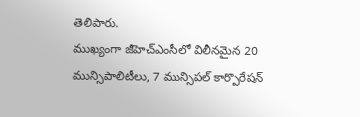తెలిపారు.
ముఖ్యంగా జీహెచ్ఎంసీలో విలీనమైన 20 మున్సిపాలిటీలు, 7 మున్సిపల్ కార్పొరేషన్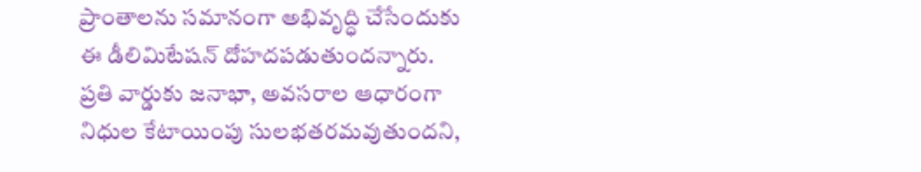ప్రాంతాలను సమానంగా అభివృద్ధి చేసేందుకు ఈ డీలిమిటేషన్ దోహదపడుతుందన్నారు. ప్రతి వార్డుకు జనాభా, అవసరాల ఆధారంగా నిధుల కేటాయింపు సులభతరమవుతుందని,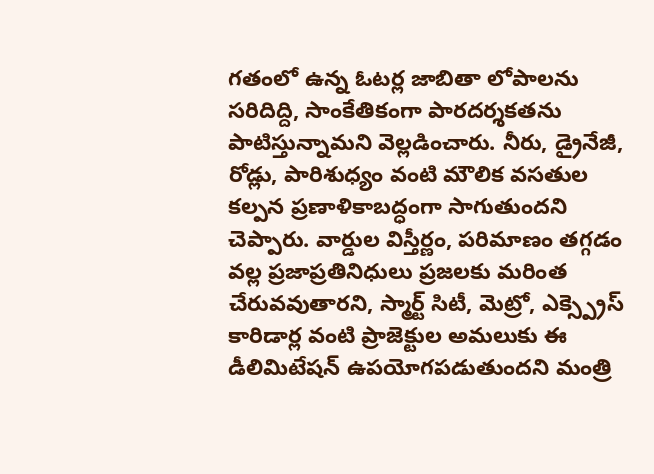గతంలో ఉన్న ఓటర్ల జాబితా లోపాలను సరిదిద్ది, సాంకేతికంగా పారదర్శకతను పాటిస్తున్నామని వెల్లడించారు. నీరు, డ్రైనేజీ, రోడ్లు, పారిశుధ్యం వంటి మౌలిక వసతుల కల్పన ప్రణాళికాబద్ధంగా సాగుతుందని చెప్పారు. వార్డుల విస్తీర్ణం, పరిమాణం తగ్గడం వల్ల ప్రజాప్రతినిధులు ప్రజలకు మరింత చేరువవుతారని, స్మార్ట్ సిటీ, మెట్రో, ఎక్స్ప్రెస్ కారిడార్ల వంటి ప్రాజెక్టుల అమలుకు ఈ డీలిమిటేషన్ ఉపయోగపడుతుందని మంత్రి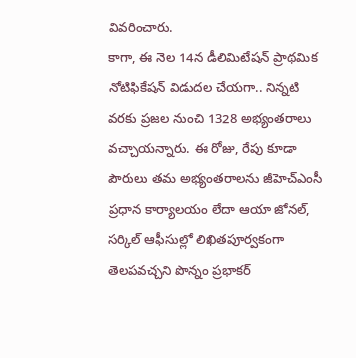వివరించారు.
కాగా, ఈ నెల 14న డీలిమిటేషన్ ప్రాథమిక నోటిఫికేషన్ విడుదల చేయగా.. నిన్నటి వరకు ప్రజల నుంచి 1328 అభ్యంతరాలు వచ్చాయన్నారు. ఈ రోజు, రేపు కూడా పౌరులు తమ అభ్యంతరాలను జీహెచ్ఎంసీ ప్రధాన కార్యాలయం లేదా ఆయా జోనల్, సర్కిల్ ఆఫీసుల్లో లిఖితపూర్వకంగా తెలపవచ్చని పొన్నం ప్రభాకర్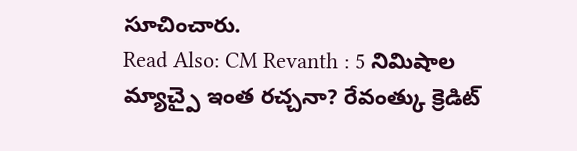సూచించారు.
Read Also: CM Revanth : 5 నిమిషాల మ్యాచ్పై ఇంత రచ్చనా? రేవంత్కు క్రెడిట్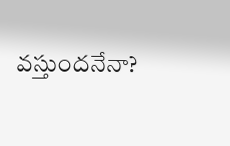వస్తుందనేనా?